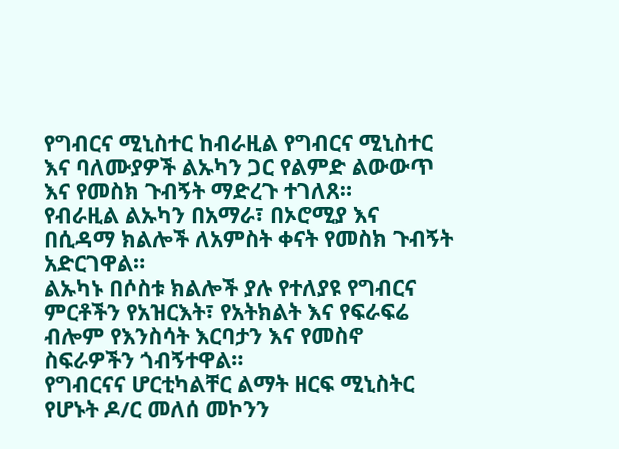የግብርና ሚኒስተር ከብራዚል የግብርና ሚኒስተር እና ባለሙያዎች ልኡካን ጋር የልምድ ልውውጥ እና የመስክ ጉብኝት ማድረጉ ተገለጸ።
የብራዚል ልኡካን በአማራ፣ በኦሮሚያ እና በሲዳማ ክልሎች ለአምስት ቀናት የመስክ ጉብኝት አድርገዋል።
ልኡካኑ በሶስቱ ክልሎች ያሉ የተለያዩ የግብርና ምርቶችን የአዝርእት፣ የአትክልት እና የፍራፍሬ ብሎም የእንስሳት እርባታን እና የመስኖ ስፍራዎችን ጎብኝተዋል።
የግብርናና ሆርቲካልቸር ልማት ዘርፍ ሚኒስትር የሆኑት ዶ/ር መለሰ መኮንን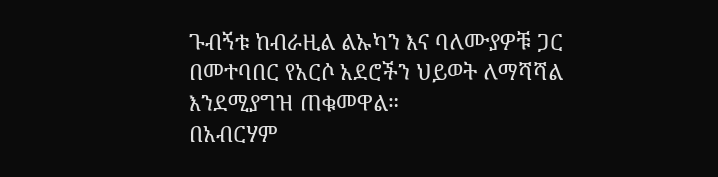ጉብኝቱ ከብራዚል ልኡካን እና ባለሙያዎቹ ጋር በመተባበር የአርሶ አደሮችን ህይወት ለማሻሻል እንደሚያግዝ ጠቁመዋል።
በአብርሃም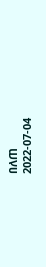በለጠ
2022-07-04